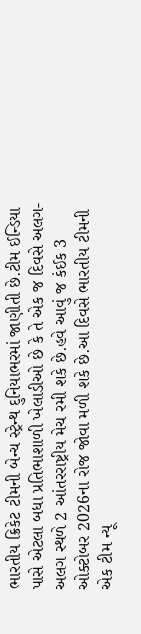ભારતીય ક્રિકેટ ટીમની બેન્ચ સ્ટ્રેન્થ દુનિયાભરમાં જાણીતી છે.ટીમ ઈન્ડિયા પાસે એટલા બધા પ્રતિભાશાળી ખેલાડીઓ છે કે તે એક જ દિવસે અલગ-અલગ સ્થળે 2 આંતરરાષ્ટ્રીય મેચ રમી શકે છે.હવે આવું જ કંઈક 3 ઓક્ટોબર 2026ના રોજ જોવા મળી શકે છે.આ દિવસે ભારતીય ટીમની એક ટીમ ન્યૂ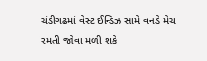ચંડીગઢમાં વેસ્ટ ઈન્ડિઝ સામે વનડે મેચ રમતી જોવા મળી શકે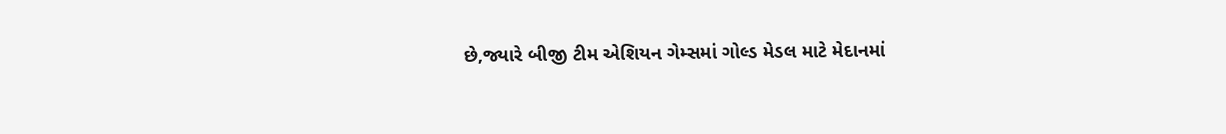છે,જ્યારે બીજી ટીમ એશિયન ગેમ્સમાં ગોલ્ડ મેડલ માટે મેદાનમાં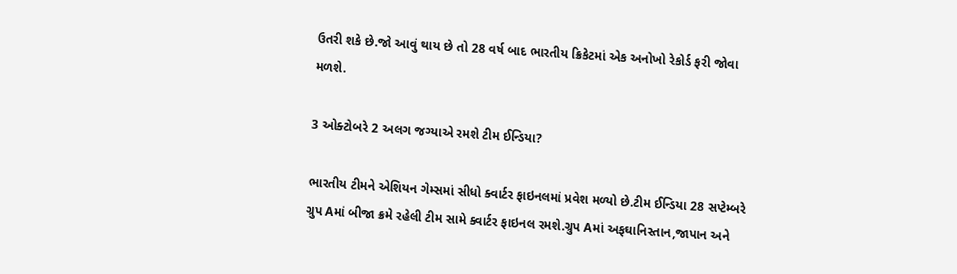ઉતરી શકે છે.જો આવું થાય છે તો 28 વર્ષ બાદ ભારતીય ક્રિકેટમાં એક અનોખો રેકોર્ડ ફરી જોવા મળશે.

3 ઓક્ટોબરે 2 અલગ જગ્યાએ રમશે ટીમ ઈન્ડિયા?

ભારતીય ટીમને એશિયન ગેમ્સમાં સીધો ક્વાર્ટર ફાઇનલમાં પ્રવેશ મળ્યો છે.ટીમ ઈન્ડિયા 28 સપ્ટેમ્બરે ગ્રુપ Aમાં બીજા ક્રમે રહેલી ટીમ સામે ક્વાર્ટર ફાઇનલ રમશે.ગ્રુપ Aમાં અફઘાનિસ્તાન,જાપાન અને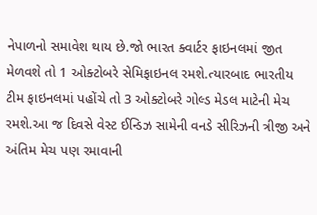નેપાળનો સમાવેશ થાય છે.જો ભારત ક્વાર્ટર ફાઇનલમાં જીત મેળવશે તો 1 ઓક્ટોબરે સેમિફાઇનલ રમશે.ત્યારબાદ ભારતીય ટીમ ફાઇનલમાં પહોંચે તો 3 ઓક્ટોબરે ગોલ્ડ મેડલ માટેની મેચ રમશે.આ જ દિવસે વેસ્ટ ઈન્ડિઝ સામેની વનડે સીરિઝની ત્રીજી અને અંતિમ મેચ પણ રમાવાની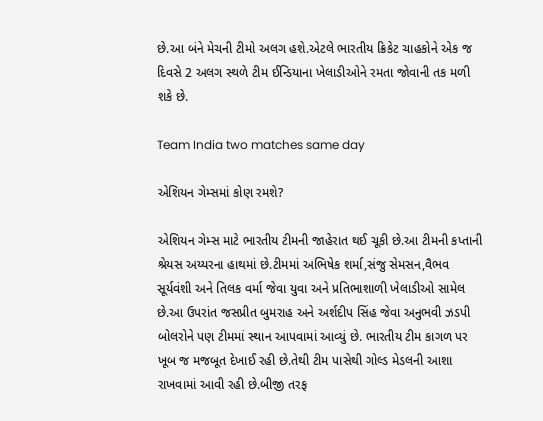છે.આ બંને મેચની ટીમો અલગ હશે.એટલે ભારતીય ક્રિકેટ ચાહકોને એક જ દિવસે 2 અલગ સ્થળે ટીમ ઈન્ડિયાના ખેલાડીઓને રમતા જોવાની તક મળી શકે છે.

Team India two matches same day

એશિયન ગેમ્સમાં કોણ રમશે?

એશિયન ગેમ્સ માટે ભારતીય ટીમની જાહેરાત થઈ ચૂકી છે.આ ટીમની કપ્તાની શ્રેયસ અય્યરના હાથમાં છે.ટીમમાં અભિષેક શર્મા,સંજુ સેમસન,વૈભવ સૂર્યવંશી અને તિલક વર્મા જેવા યુવા અને પ્રતિભાશાળી ખેલાડીઓ સામેલ છે.આ ઉપરાંત જસપ્રીત બુમરાહ અને અર્શદીપ સિંહ જેવા અનુભવી ઝડપી બોલરોને પણ ટીમમાં સ્થાન આપવામાં આવ્યું છે. ભારતીય ટીમ કાગળ પર ખૂબ જ મજબૂત દેખાઈ રહી છે.તેથી ટીમ પાસેથી ગોલ્ડ મેડલની આશા રાખવામાં આવી રહી છે.બીજી તરફ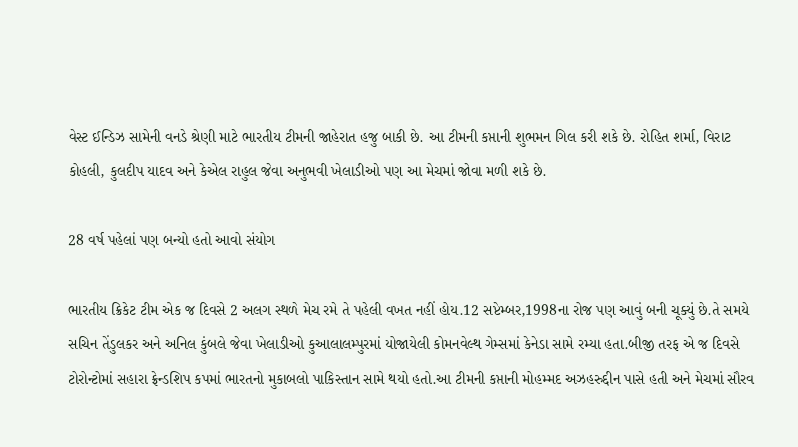વેસ્ટ ઈન્ડિઝ સામેની વનડે શ્રેણી માટે ભારતીય ટીમની જાહેરાત હજુ બાકી છે. આ ટીમની કપ્તાની શુભમન ગિલ કરી શકે છે. રોહિત શર્મા, વિરાટ કોહલી, કુલદીપ યાદવ અને કેએલ રાહુલ જેવા અનુભવી ખેલાડીઓ પણ આ મેચમાં જોવા મળી શકે છે.

28 વર્ષ પહેલાં પણ બન્યો હતો આવો સંયોગ

ભારતીય ક્રિકેટ ટીમ એક જ દિવસે 2 અલગ સ્થળે મેચ રમે તે પહેલી વખત નહીં હોય.12 સપ્ટેમ્બર,1998ના રોજ પણ આવું બની ચૂક્યું છે.તે સમયે સચિન તેંડુલકર અને અનિલ કુંબલે જેવા ખેલાડીઓ કુઆલાલમ્પુરમાં યોજાયેલી કોમનવેલ્થ ગેમ્સમાં કેનેડા સામે રમ્યા હતા.બીજી તરફ એ જ દિવસે ટોરોન્ટોમાં સહારા ફ્રેન્ડશિપ કપમાં ભારતનો મુકાબલો પાકિસ્તાન સામે થયો હતો.આ ટીમની કપ્તાની મોહમ્મદ અઝહરુદ્દીન પાસે હતી અને મેચમાં સૌરવ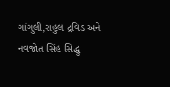ગાંગુલી,રાહુલ દ્રવિડ અને નવજોત સિંહ સિદ્ધુ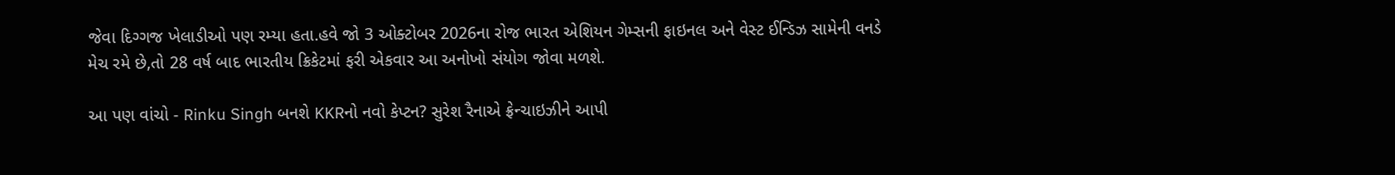જેવા દિગ્ગજ ખેલાડીઓ પણ રમ્યા હતા.હવે જો 3 ઓક્ટોબર 2026ના રોજ ભારત એશિયન ગેમ્સની ફાઇનલ અને વેસ્ટ ઈન્ડિઝ સામેની વનડે મેચ રમે છે,તો 28 વર્ષ બાદ ભારતીય ક્રિકેટમાં ફરી એકવાર આ અનોખો સંયોગ જોવા મળશે.

આ પણ વાંચો - Rinku Singh બનશે KKRનો નવો કેપ્ટન? સુરેશ રૈનાએ ફ્રેન્ચાઇઝીને આપી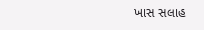ખાસ સલાહ